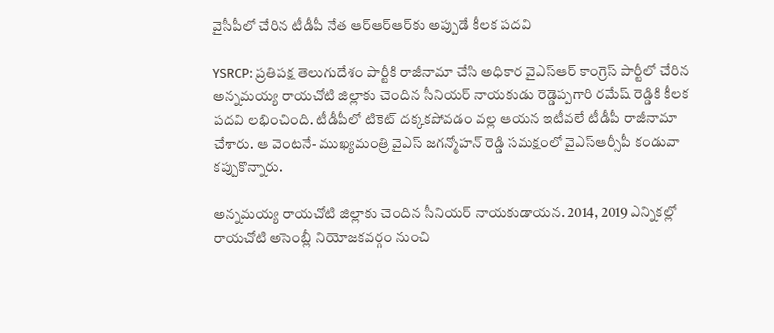వైసీపీలో చేరిన టీడీపీ నేత ఆర్ఆర్ఆర్‌కు అప్పుడే కీలక పదవి

YSRCP: ప్రతిపక్ష తెలుగుదేశం పార్టీకి రాజీనామా చేసి అధికార వైఎస్ఆర్ కాంగ్రెస్ పార్టీలో చేరిన అన్నమయ్య రాయచోటి జిల్లాకు చెందిన సీనియర్ నాయకుడు రెడ్డెప్పగారి రమేష్ రెడ్డికి కీలక పదవి లభించింది. టీడీపీలో టికెట్ దక్కకపోవడం వల్ల ఆయన ఇటీవలే టీడీపీ రాజీనామా చేశారు. ఆ వెంటనే- ముఖ్యమంత్రి వైఎస్ జగన్మోహన్ రెడ్డి సమక్షంలో వైఎస్ఆర్సీపీ కండువా కప్పుకొన్నారు.

అన్నమయ్య రాయచోటి జిల్లాకు చెందిన సీనియర్ నాయకుడాయన. 2014, 2019 ఎన్నికల్లో రాయచోటి అసెంబ్లీ నియోజకవర్గం నుంచి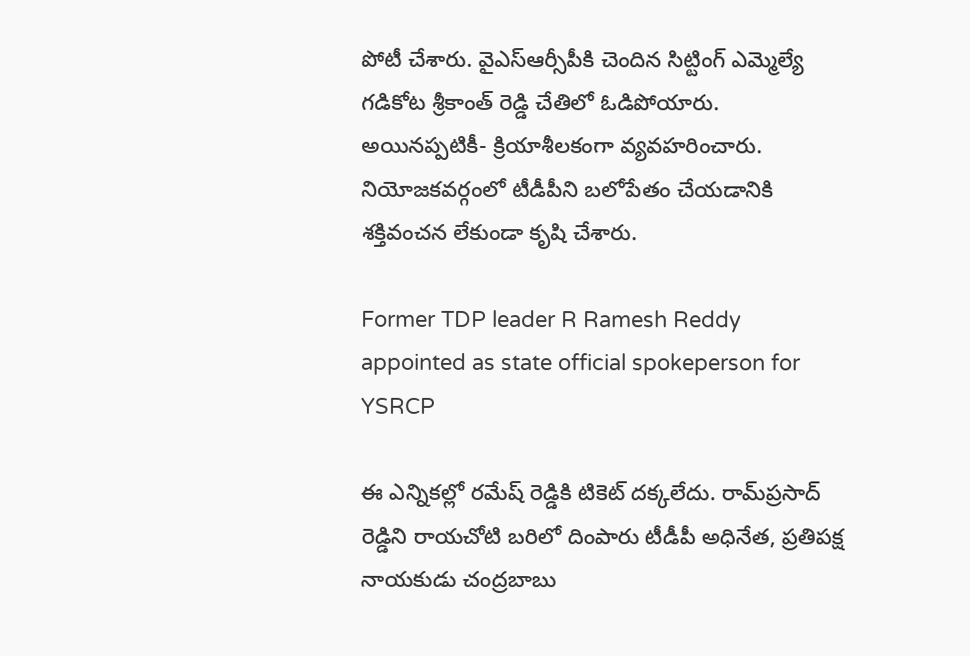పోటీ చేశారు. వైఎస్ఆర్సీపీకి చెందిన సిట్టింగ్ ఎమ్మెల్యే గడికోట శ్రీకాంత్ రెడ్డి చేతిలో ఓడిపోయారు. అయినప్పటికీ- క్రియాశీలకంగా వ్యవహరించారు. నియోజకవర్గంలో టీడీపీని బలోపేతం చేయడానికి శక్తివంచన లేకుండా కృషి చేశారు.

Former TDP leader R Ramesh Reddy appointed as state official spokeperson for YSRCP

ఈ ఎన్నికల్లో రమేష్ రెడ్డికి టికెట్ దక్కలేదు. రామ్‌ప్రసాద్ రెడ్డిని రాయచోటి బరిలో దింపారు టీడీపీ అధినేత, ప్రతిపక్ష నాయకుడు చంద్రబాబు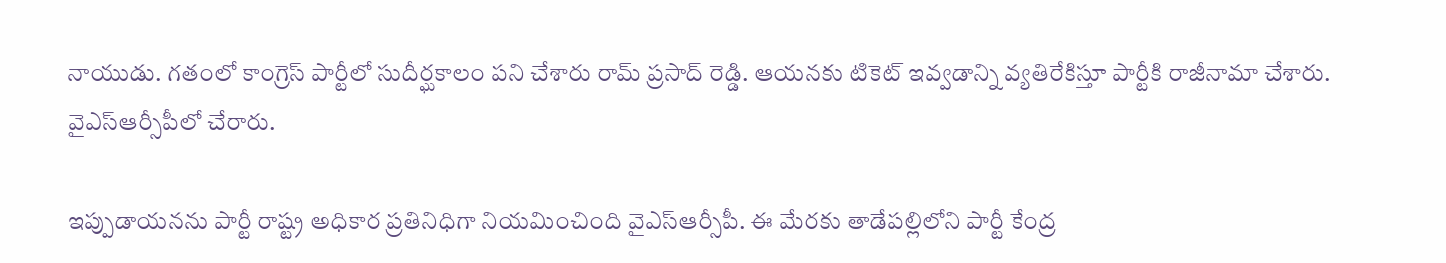నాయుడు. గతంలో కాంగ్రెస్ పార్టీలో సుదీర్ఘకాలం పని చేశారు రామ్ ప్రసాద్ రెడ్డి. ఆయనకు టికెట్ ఇవ్వడాన్ని వ్యతిరేకిస్తూ పార్టీకి రాజీనామా చేశారు. వైఎస్ఆర్సీపీలో చేరారు.

ఇప్పుడాయనను పార్టీ రాష్ట్ర అధికార ప్రతినిధిగా నియమించింది వైఎస్ఆర్సీపీ. ఈ మేరకు తాడేపల్లిలోని పార్టీ కేంద్ర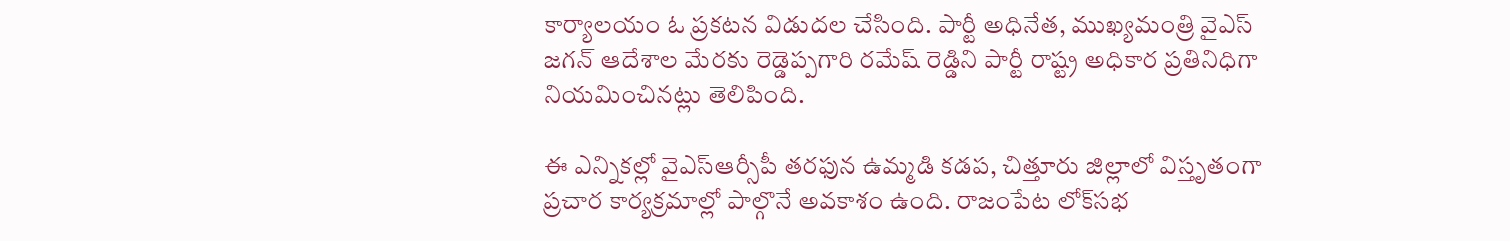కార్యాలయం ఓ ప్రకటన విడుదల చేసింది. పార్టీ అధినేత, ముఖ్యమంత్రి వైఎస్ జగన్ ఆదేశాల మేరకు రెడ్డెప్పగారి రమేష్ రెడ్డిని పార్టీ రాష్ట్ర అధికార ప్రతినిధిగా నియమించినట్లు తెలిపింది.

ఈ ఎన్నికల్లో వైఎస్ఆర్సీపీ తరఫున ఉమ్మడి కడప, చిత్తూరు జిల్లాలో విస్తృతంగా ప్రచార కార్యక్రమాల్లో పాల్గొనే అవకాశం ఉంది. రాజంపేట లోక్‌సభ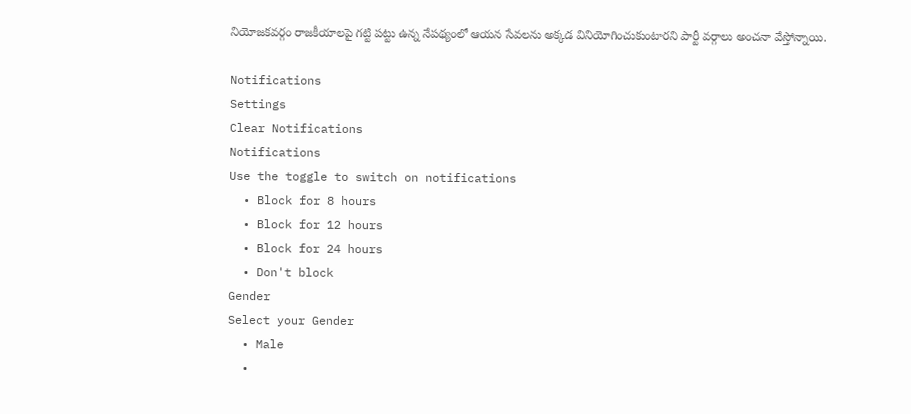నియోజకవర్గం రాజకీయాలపై గట్టి పట్టు ఉన్న నేపథ్యంలో ఆయన సేవలను అక్కడ వినియోగించుకుంటారని పార్టీ వర్గాలు అంచనా వేస్తోన్నాయి.

Notifications
Settings
Clear Notifications
Notifications
Use the toggle to switch on notifications
  • Block for 8 hours
  • Block for 12 hours
  • Block for 24 hours
  • Don't block
Gender
Select your Gender
  • Male
  •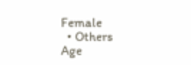Female
  • Others
Age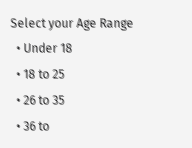Select your Age Range
  • Under 18
  • 18 to 25
  • 26 to 35
  • 36 to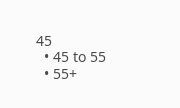45
  • 45 to 55
  • 55+